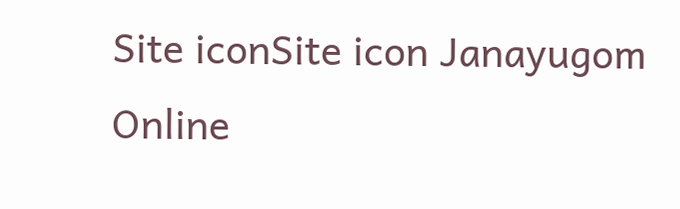Site iconSite icon Janayugom Online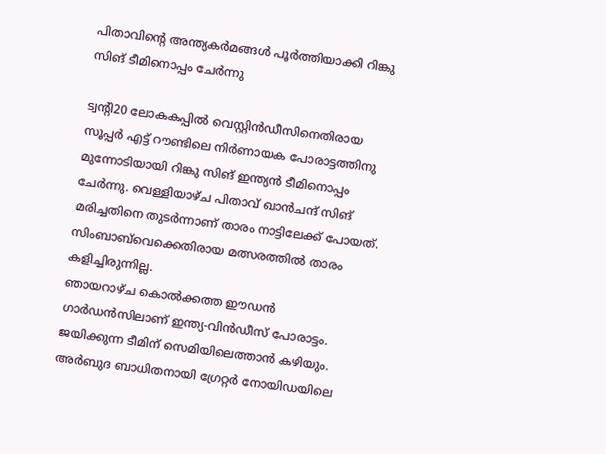പിതാവിന്‍റെ അന്ത്യകർമങ്ങൾ പൂർത്തിയാക്കി റിങ്കു സിങ് ടീമിനൊപ്പം ചേർന്നു

ട്വന്‍റി20 ലോകകപ്പിൽ വെസ്റ്റിൻഡീസിനെതിരായ സൂപ്പർ എട്ട് റൗണ്ടിലെ നിർണായക പോരാട്ടത്തിനു മുന്നോടിയായി റിങ്കു സിങ് ഇന്ത്യൻ ടീമിനൊപ്പം ചേർന്നു. വെള്ളിയാഴ്ച പിതാവ് ഖാൻചന്ദ് സിങ് മരിച്ചതിനെ തുടർന്നാണ് താരം നാട്ടിലേക്ക് പോയത്. സിംബാബ്‍വെക്കെതിരായ മത്സരത്തിൽ താരം കളിച്ചിരുന്നില്ല.
ഞായറാഴ്ച കൊൽക്കത്ത ഈഡൻ ഗാർഡൻസിലാണ് ഇന്ത്യ‑വിൻഡീസ് പോരാട്ടം. ജയിക്കുന്ന ടീമിന് സെമിയിലെത്താന്‍ കഴിയും. അർബുദ ബാധിതനായി ഗ്രേറ്റർ നോയിഡയിലെ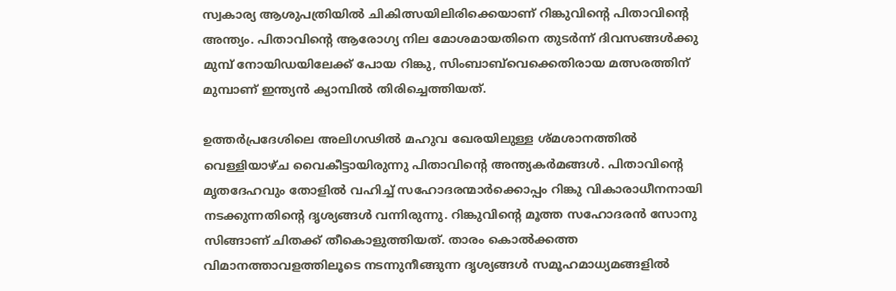സ്വകാര്യ ആശുപത്രിയിൽ ചികിത്സയിലിരിക്കെയാണ് റിങ്കുവിന്‍റെ പിതാവിന്‍റെ അന്ത്യം. പിതാവിന്‍റെ ആരോഗ്യ നില മോശമായതിനെ തുടർന്ന് ദിവസങ്ങൾക്കു മുമ്പ് നോയിഡയിലേക്ക് പോയ റിങ്കു, സിംബാബ്‍വെക്കെതിരായ മത്സരത്തിന് മുമ്പാണ് ഇന്ത്യൻ ക്യാമ്പിൽ തിരിച്ചെത്തിയത്.

ഉത്തർപ്രദേശിലെ അലിഗഢിൽ മഹുവ ഖേരയിലുള്ള ശ്മശാനത്തിൽ വെള്ളിയാഴ്ച വൈകീട്ടായിരുന്നു പിതാവിന്‍റെ അന്ത്യകർമങ്ങൾ. പിതാവിന്റെ മൃതദേഹവും തോളിൽ വഹിച്ച് സഹോദരന്മാർക്കൊപ്പം റിങ്കു വികാരാധീനനായി നടക്കുന്നതിന്റെ ദൃശ്യങ്ങൾ വന്നിരുന്നു. റിങ്കുവിന്റെ മൂത്ത സഹോദരൻ സോനു സിങ്ങാണ് ചിതക്ക് തീകൊളുത്തിയത്. താരം കൊൽക്കത്ത വിമാനത്താവളത്തിലൂടെ നടന്നുനീങ്ങുന്ന ദൃശ്യങ്ങൾ സമൂഹമാധ്യമങ്ങളിൽ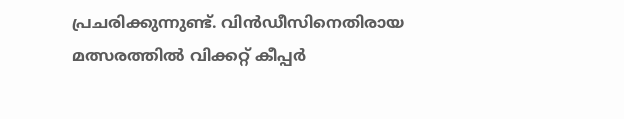പ്രചരിക്കുന്നുണ്ട്. വിൻഡീസിനെതിരായ മത്സരത്തിൽ വിക്കറ്റ് കീപ്പർ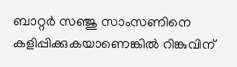ബാറ്റർ സഞ്ജു സാംസണിനെ കളിപ്പിക്കുകയാണെങ്കിൽ റിങ്കുവിന്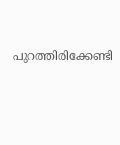പുറത്തിരിക്കേണ്ടി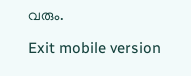വരും.

Exit mobile version